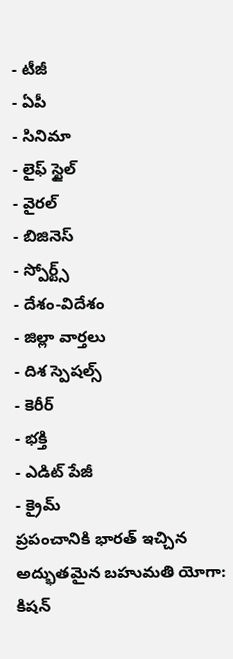- టీజీ
- ఏపీ
- సినిమా
- లైఫ్ స్టైల్
- వైరల్
- బిజినెస్
- స్పోర్ట్స్
- దేశం-విదేశం
- జిల్లా వార్తలు
- దిశ స్పెషల్స్
- కెరీర్
- భక్తి
- ఎడిట్ పేజీ
- క్రైమ్
ప్రపంచానికి భారత్ ఇచ్చిన అద్భుతమైన బహుమతి యోగా: కిషన్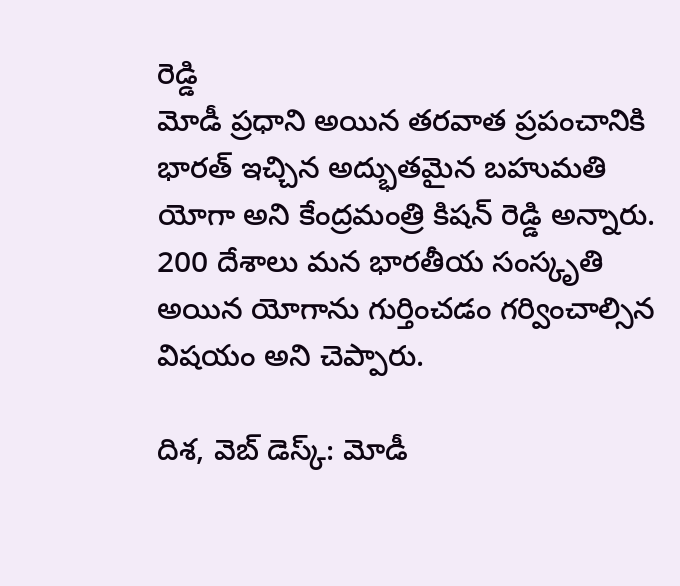రెడ్డి
మోడీ ప్రధాని అయిన తరవాత ప్రపంచానికి భారత్ ఇచ్చిన అద్భుతమైన బహుమతి యోగా అని కేంద్రమంత్రి కిషన్ రెడ్డి అన్నారు. 200 దేశాలు మన భారతీయ సంస్కృతి అయిన యోగాను గుర్తించడం గర్వించాల్సిన విషయం అని చెప్పారు.

దిశ, వెబ్ డెస్క్: మోడీ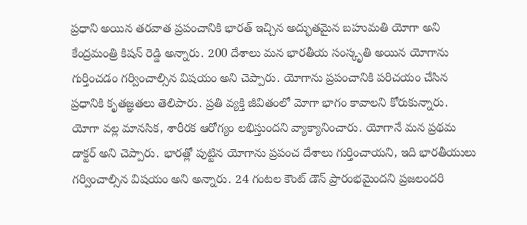ప్రధాని అయిన తరవాత ప్రపంచానికి భారత్ ఇచ్చిన అద్భుతమైన బహుమతి యోగా అని కేంద్రమంత్రి కిషన్ రెడ్డి అన్నారు. 200 దేశాలు మన భారతీయ సంస్కృతి అయిన యోగాను గుర్తించడం గర్వించాల్సిన విషయం అని చెప్పారు. యోగాను ప్రపంచానికి పరిచయం చేసిన ప్రధానికి కృతజ్ఞతలు తెలిపారు. ప్రతి వ్యక్తి జీవితంలో మోగా భాగం కావాలని కోరుకున్నారు. యోగా వల్ల మానసిక, శారీరక ఆరోగ్యం లభిస్తుందని వ్యాక్యానించారు. యోగానే మన ప్రథమ డాక్టర్ అని చెప్పారు. భారత్లో పుట్టిన యోగాను ప్రపంచ దేశాలు గుర్తించాయని, ఇది భారతీయులు గర్వించాల్సిన విషయం అని అన్నారు. 24 గంటల కౌంట్ డౌన్ ప్రారంభమైందని ప్రజలందరి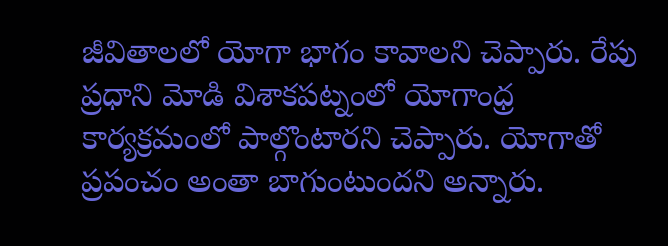జీవితాలలో యోగా భాగం కావాలని చెప్పారు. రేపు ప్రధాని మోడి విశాకపట్నంలో యోగాంధ్ర కార్యక్రమంలో పాల్గొంటారని చెప్పారు. యోగాతో ప్రపంచం అంతా బాగుంటుందని అన్నారు.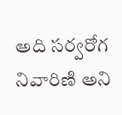అది సర్వరోగ నివారిణి అని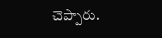చెప్పారు.